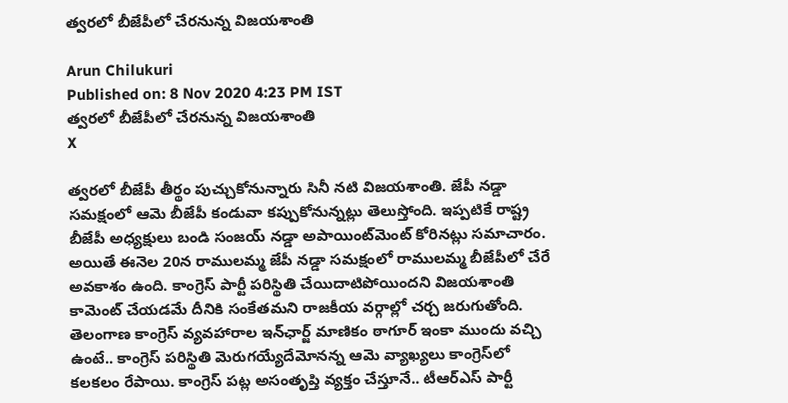త్వరలో బీజేపీలో చేరనున్న విజయశాంతి

Arun Chilukuri
Published on: 8 Nov 2020 4:23 PM IST
త్వరలో బీజేపీలో చేరనున్న విజయశాంతి
X

త్వరలో బీజేపీ తీర్థం పుచ్చుకోనున్నారు సినీ నటి విజయశాంతి. జేపీ నడ్డా సమక్షంలో ఆమె బీజేపీ కండువా కప్పుకోనున్నట్లు తెలుస్తోంది. ఇప్పటికే రాష్ట్ర బీజేపీ అధ‌్యక్షులు బండి సంజయ్ నడ్డా అపాయింట్‌మెంట్‌ కోరినట్లు సమాచారం. అయితే ఈనెల 20న రాములమ్మ జేపీ నడ్డా సమక్షంలో రాములమ్మ బీజేపీలో చేరే అవకాశం ఉంది. కాంగ్రెస్‌ పార్టీ పరిస్థితి చేయిదాటిపోయిందని విజయశాంతి కామెంట్‌ చేయడమే దీనికి సంకేతమని రాజకీయ వర్గాల్లో చర్చ జరుగుతోంది. తెలంగాణ కాంగ్రెస్ వ్యవహారాల ఇన్‌ఛార్జ్ మాణికం ఠాగూర్‌ ఇంకా ముందు వచ్చి ఉంటే.. కాంగ్రెస్‌ పరిస్థితి మెరుగయ్యేదేమోనన్న ఆమె వ్యాఖ్యలు కాంగ్రెస్‌లో కలకలం రేపాయి. కాంగ్రెస్ పట్ల అసంతృప్తి వ్యక్తం చేస్తూనే.. టీఆర్‌ఎస్‌ పార్టీ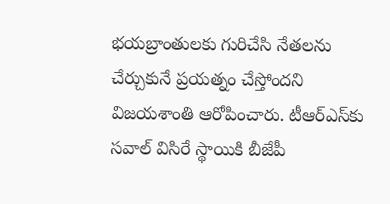భయబ్రాంతులకు గురిచేసి నేతలను చేర్చుకునే ప్రయత్నం చేస్తోందని విజయశాంతి ఆరోపించారు. టీఆర్‌ఎస్‌కు సవాల్‌ విసిరే స్థాయికి బీజేపీ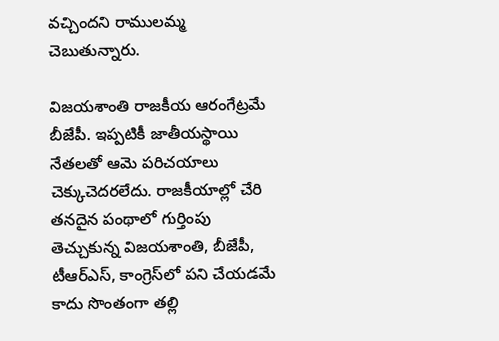వచ్చిందని రాములమ్మ చెబుతున్నారు.

విజయశాంతి రాజకీయ ఆరంగేట్రమే బీజేపీ. ఇప్పటికీ జాతీయస్థాయి నేతలతో ఆమె పరిచయాలు చెక్కుచెదరలేదు. రాజకీయాల్లో చేరి తనదైన పంథాలో గుర్తింపు తెచ్చుకున్న విజయశాంతి, బీజేపీ, టీఆర్ఎస్‌, కాంగ్రెస్‌లో పని చేయడమే కాదు సొంతంగా తల్లి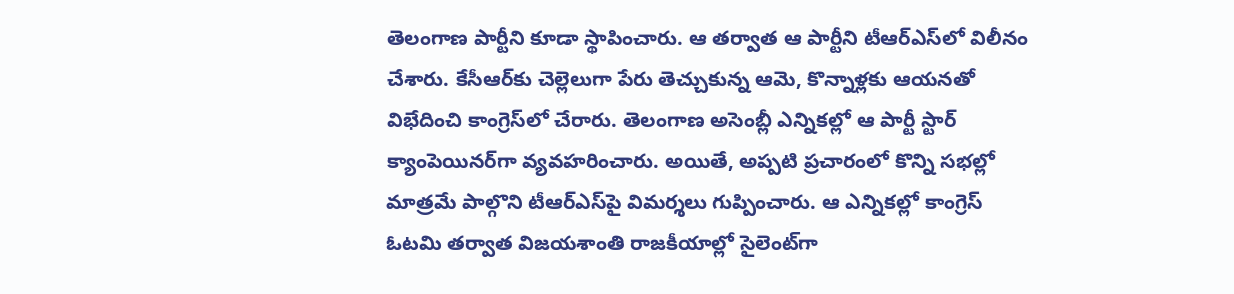తెలంగాణ పార్టీని కూడా స్థాపించారు. ఆ తర్వాత ఆ పార్టీని టీఆర్ఎస్‌లో విలీనం చేశారు. కేసీఆర్‌కు చెల్లెలుగా పేరు తెచ్చుకున్న ఆమె, కొన్నాళ్లకు ఆయనతో విభేదించి కాంగ్రెస్‌లో చేరారు. తెలంగాణ అసెంబ్లీ ఎన్నికల్లో ఆ పార్టీ స్టార్‌ క్యాంపెయినర్‌గా వ్యవహరించారు. అయితే, అప్పటి ప్రచారంలో కొన్ని సభల్లో మాత్రమే పాల్గొని టీఆర్ఎస్‌పై విమర్శలు గుప్పించారు. ఆ ఎన్నికల్లో కాంగ్రెస్‌ ఓటమి తర్వాత విజయశాంతి రాజకీయాల్లో సైలెంట్‌‌గా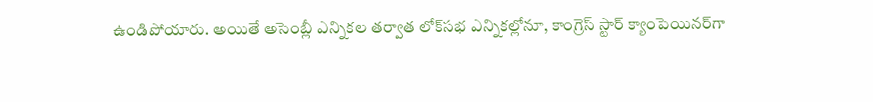ఉండిపోయారు. అయితే అసెంబ్లీ ఎన్నికల తర్వాత లోక్‌సభ ఎన్నికల్లోనూ, కాంగ్రెస్‌ స్టార్‌ క్యాంపెయినర్‌గా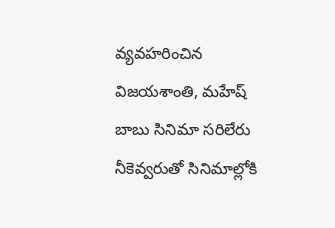వ్యవహరించిన విజయశాంతి, మహేష్ బాబు సినిమా సరిలేరు నీకెవ్వరుతో సినిమాల్లోకి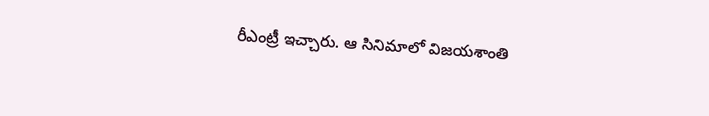రీఎంట్రీ ఇచ్చారు. ఆ సినిమాలో విజయశాంతి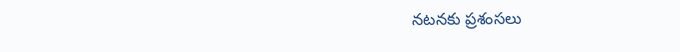నటనకు ప్రశంసలు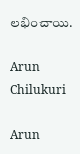లభించాయి.

Arun Chilukuri

Arun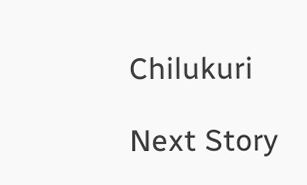Chilukuri

Next Story